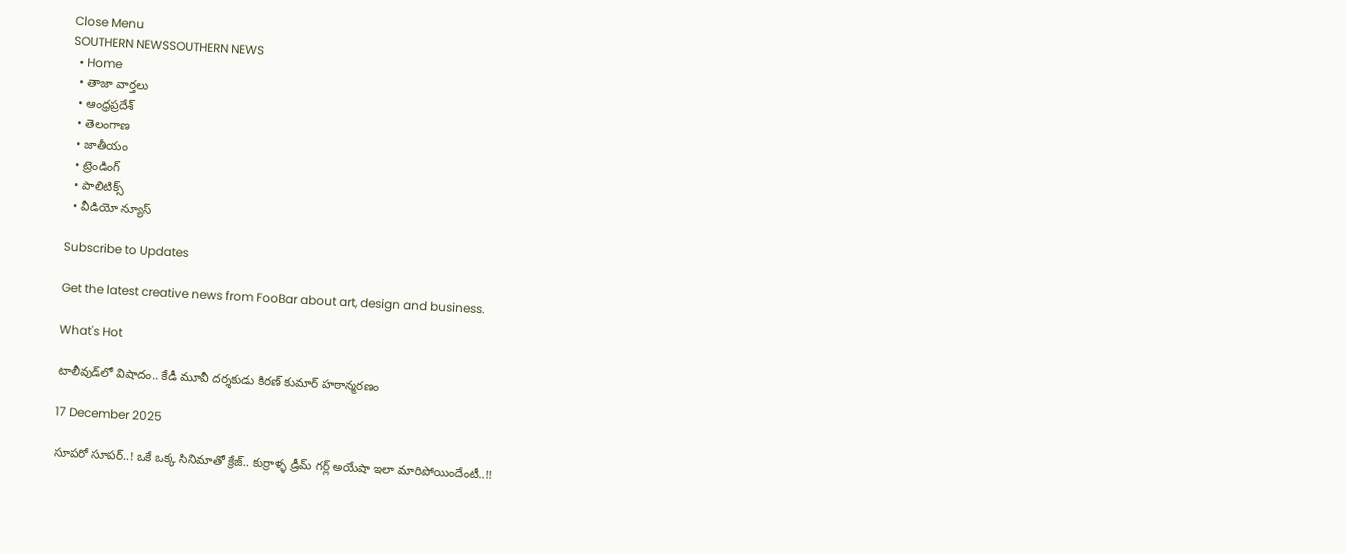Close Menu
SOUTHERN NEWSSOUTHERN NEWS
  • Home
  • తాజా వార్తలు
  • ఆంధ్రప్రదేశ్
  • తెలంగాణ
  • జాతీయం
  • ట్రెండింగ్
  • పాలిటిక్స్
  • వీడియో న్యూస్

Subscribe to Updates

Get the latest creative news from FooBar about art, design and business.

What's Hot

టాలీవుడ్‌లో విషాదం.. కేడీ మూవీ దర్శకుడు కిరణ్‌ కుమార్‌ హఠాన్మరణం

17 December 2025

సూపరో సూపర్..! ఒకే ఒక్క సినిమాతో క్రేజ్.. కుర్రాళ్ళ డ్రీమ్ గర్ల్ అయేషా ఇలా మారిపోయిందేంటీ..!!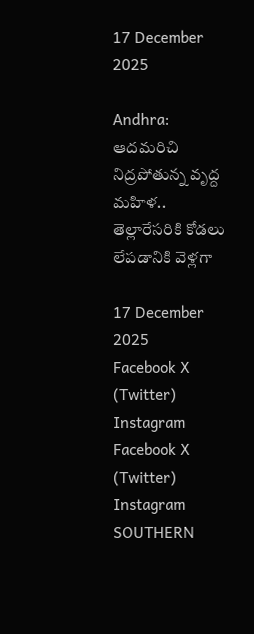17 December 2025

Andhra: ఆదమరిచి నిద్రపోతున్న వృద్ద మహిళ.. తెల్లారేసరికి కోడలు లేపడానికి వెళ్లగా

17 December 2025
Facebook X (Twitter) Instagram
Facebook X (Twitter) Instagram
SOUTHERN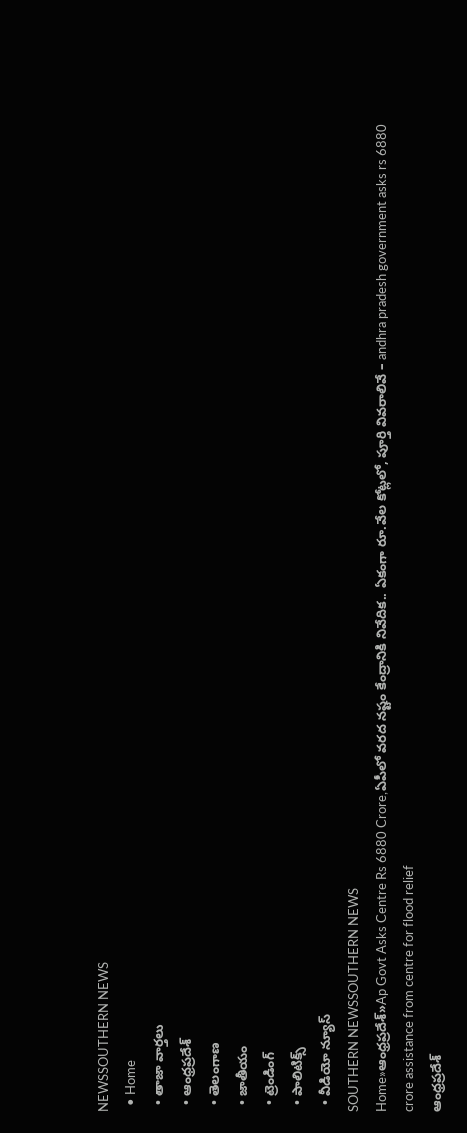NEWSSOUTHERN NEWS
  • Home
  • తాజా వార్తలు
  • ఆంధ్రప్రదేశ్
  • తెలంగాణ
  • జాతీయం
  • ట్రెండింగ్
  • పాలిటిక్స్
  • వీడియో న్యూస్
SOUTHERN NEWSSOUTHERN NEWS
Home»ఆంధ్రప్రదేశ్»Ap Govt Asks Centre Rs 6880 Crore,ఏపీలో వరద నష్టం కేంద్రానికి నివేదిక.. ఏకంగా రూ.వేల కోట్లలో, పూర్తి వివరాలివే – andhra pradesh government asks rs 6880 crore assistance from centre for flood relief
ఆంధ్రప్రదేశ్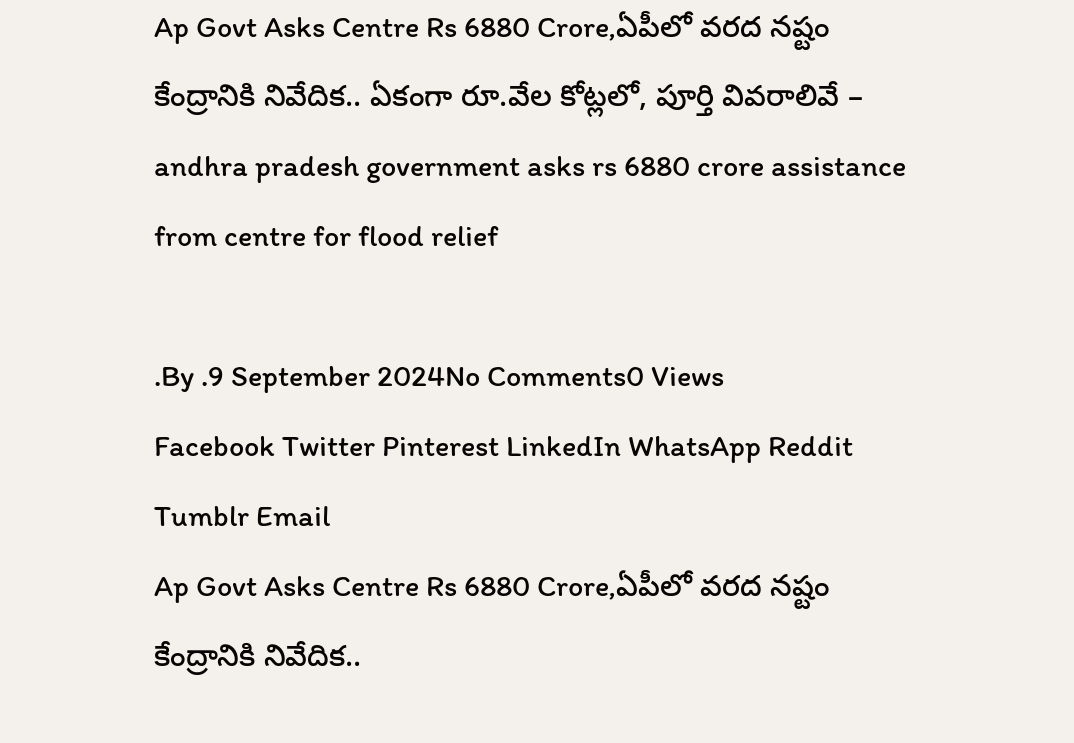Ap Govt Asks Centre Rs 6880 Crore,ఏపీలో వరద నష్టం కేంద్రానికి నివేదిక.. ఏకంగా రూ.వేల కోట్లలో, పూర్తి వివరాలివే – andhra pradesh government asks rs 6880 crore assistance from centre for flood relief

.By .9 September 2024No Comments0 Views
Facebook Twitter Pinterest LinkedIn WhatsApp Reddit Tumblr Email
Ap Govt Asks Centre Rs 6880 Crore,ఏపీలో వరద నష్టం కేంద్రానికి నివేదిక..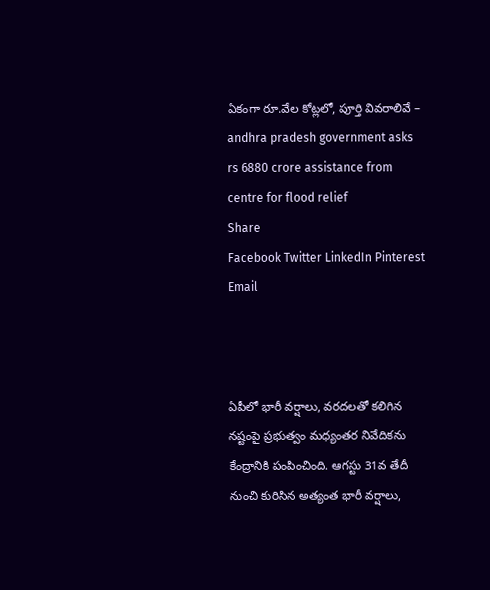ఏకంగా రూ.వేల కోట్లలో, పూర్తి వివరాలివే – andhra pradesh government asks rs 6880 crore assistance from centre for flood relief
Share
Facebook Twitter LinkedIn Pinterest Email



ఏపీలో భారీ వర్షాలు, వరదలతో కలిగిన నష్టంపై ప్రభుత్వం మధ్యంతర నివేదికను కేంద్రానికి పంపించింది. ఆగస్టు 31వ తేదీ నుంచి కురిసిన అత్యంత భారీ వర్షాలు,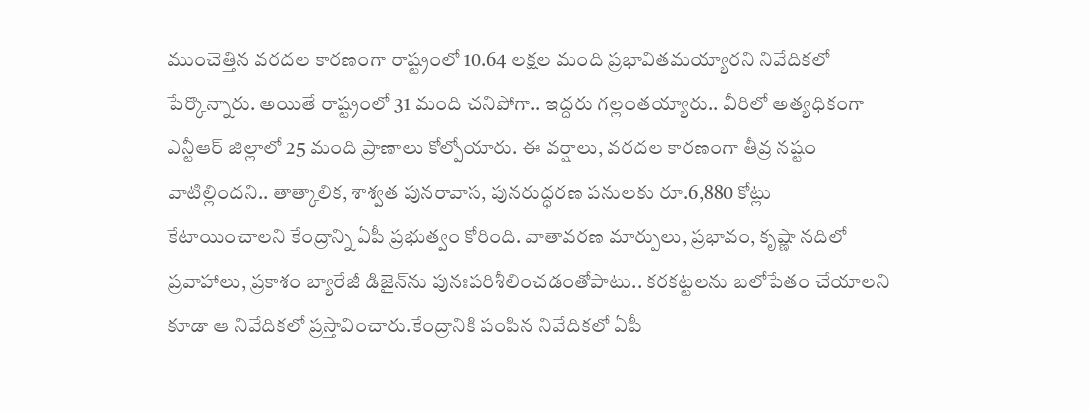ముంచెత్తిన వరదల కారణంగా రాష్ట్రంలో 10.64 లక్షల మంది ప్రభావితమయ్యారని నివేదికలో పేర్కొన్నారు. అయితే రాష్ట్రంలో 31 మంది చనిపోగా.. ఇద్దరు గల్లంతయ్యారు.. వీరిలో అత్యధికంగా ఎన్టీఆర్‌ జిల్లాలో 25 మంది ప్రాణాలు కోల్పోయారు. ఈ వర్షాలు, వరదల కారణంగా తీవ్ర నష్టం వాటిల్లిందని.. తాత్కాలిక, శాశ్వత పునరావాస, పునరుద్ధరణ పనులకు రూ.6,880 కోట్లు కేటాయించాలని కేంద్రాన్ని ఏపీ ప్రభుత్వం కోరింది. వాతావరణ మార్పులు, ప్రభావం, కృష్ణా నదిలో ప్రవాహాలు, ప్రకాశం బ్యారేజీ డిజైన్‌ను పునఃపరిశీలించడంతోపాటు.. కరకట్టలను బలోపేతం చేయాలని కూడా ఆ నివేదికలో ప్రస్తావించారు.కేంద్రానికి పంపిన నివేదికలో ఏపీ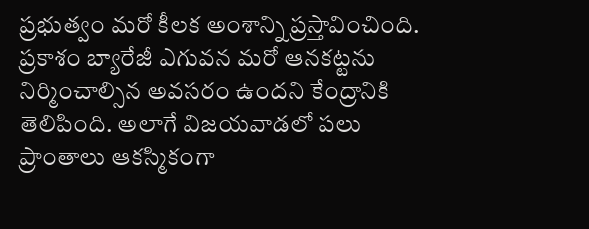ప్రభుత్వం మరో కీలక అంశాన్ని ప్రస్తావించింది. ప్రకాశం బ్యారేజీ ఎగువన మరో ఆనకట్టను నిర్మించాల్సిన అవసరం ఉందని కేంద్రానికి తెలిపింది. అలాగే విజయవాడలో పలు ప్రాంతాలు ఆకస్మికంగా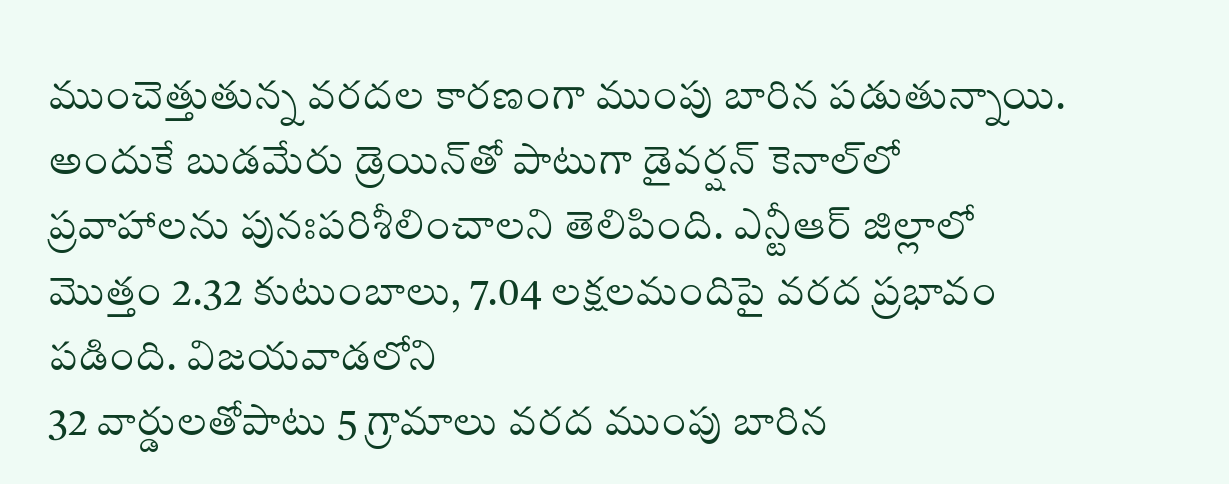ముంచెత్తుతున్న వరదల కారణంగా ముంపు బారిన పడుతున్నాయి. అందుకే బుడమేరు డ్రెయిన్‌తో పాటుగా డైవర్షన్‌ కెనాల్‌లో ప్రవాహాలను పునఃపరిశీలించాలని తెలిపింది. ఎన్టీఆర్ జిల్లాలో మొత్తం 2.32 కుటుంబాలు, 7.04 లక్షలమందిపై వరద ప్రభావం పడింది. విజయవాడలోని
32 వార్డులతోపాటు 5 గ్రామాలు వరద ముంపు బారిన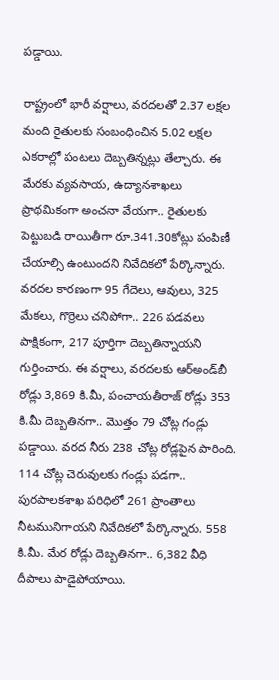పడ్డాయి.

రాష్ట్రంలో భారీ వర్షాలు, వరదలతో 2.37 లక్షల మంది రైతులకు సంబంధించిన 5.02 లక్షల ఎకరాల్లో పంటలు దెబ్బతిన్నట్లు తేల్చారు. ఈ మేరకు వ్యవసాయ, ఉద్యానశాఖలు ప్రాథమికంగా అంచనా వేయగా.. రైతులకు పెట్టుబడి రాయితీగా రూ.341.30కోట్లు పంపిణీ చేయాల్సి ఉంటుందని నివేదికలో పేర్కొన్నారు. వరదల కారణంగా 95 గేదెలు, ఆవులు, 325 మేకలు, గొర్రెలు చనిపోగా.. 226 పడవలు పాక్షికంగా, 217 పూర్తిగా దెబ్బతిన్నాయని గుర్తించారు. ఈ వర్షాలు, వరదలకు ఆర్‌అండ్‌బీ రోడ్లు 3,869 కి.మీ, పంచాయతీరాజ్‌ రోడ్లు 353 కి.మీ దెబ్బతినగా.. మొత్తం 79 చోట్ల గండ్లు పడ్డాయి. వరద నీరు 238 చోట్ల రోడ్లపైన పారింది. 114 చోట్ల చెరువులకు గండ్లు పడగా.. పురపాలకశాఖ పరిధిలో 261 ప్రాంతాలు నీటమునిగాయని నివేదికలో పేర్కొన్నారు. 558 కి.మీ. మేర రోడ్లు దెబ్బతినగా.. 6,382 వీధి దీపాలు పాడైపోయాయి.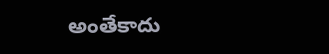అంతేకాదు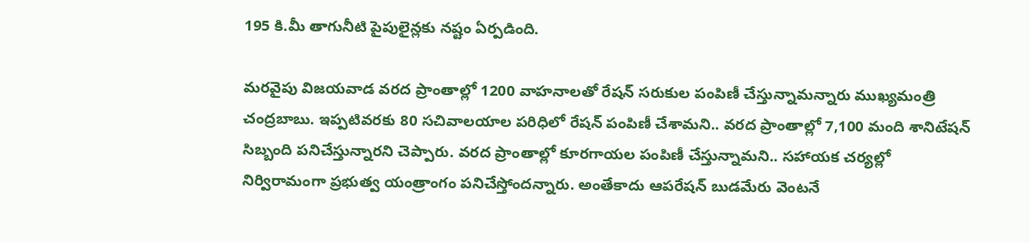195 కి.మీ తాగునీటి పైపులైన్లకు నష్టం ఏర్పడింది.

మరవైపు విజయవాడ వరద ప్రాంతాల్లో 1200 వాహనాలతో రేషన్ సరుకుల పంపిణీ చేస్తున్నామన్నారు ముఖ్యమంత్రి చంద్రబాబు. ఇప్పటివరకు 80 సచివాలయాల పరిధిలో రేషన్ పంపిణీ చేశామని.. వరద ప్రాంతాల్లో 7,100 మంది శానిటేషన్ సిబ్బంది పనిచేస్తున్నారని చెప్పారు. వరద ప్రాంతాల్లో కూరగాయల పంపిణీ చేస్తున్నామని.. సహాయక చర్యల్లో నిర్విరామంగా ప్రభుత్వ యంత్రాంగం పనిచేస్తోందన్నారు. అంతేకాదు ఆపరేషన్ బుడమేరు వెంటనే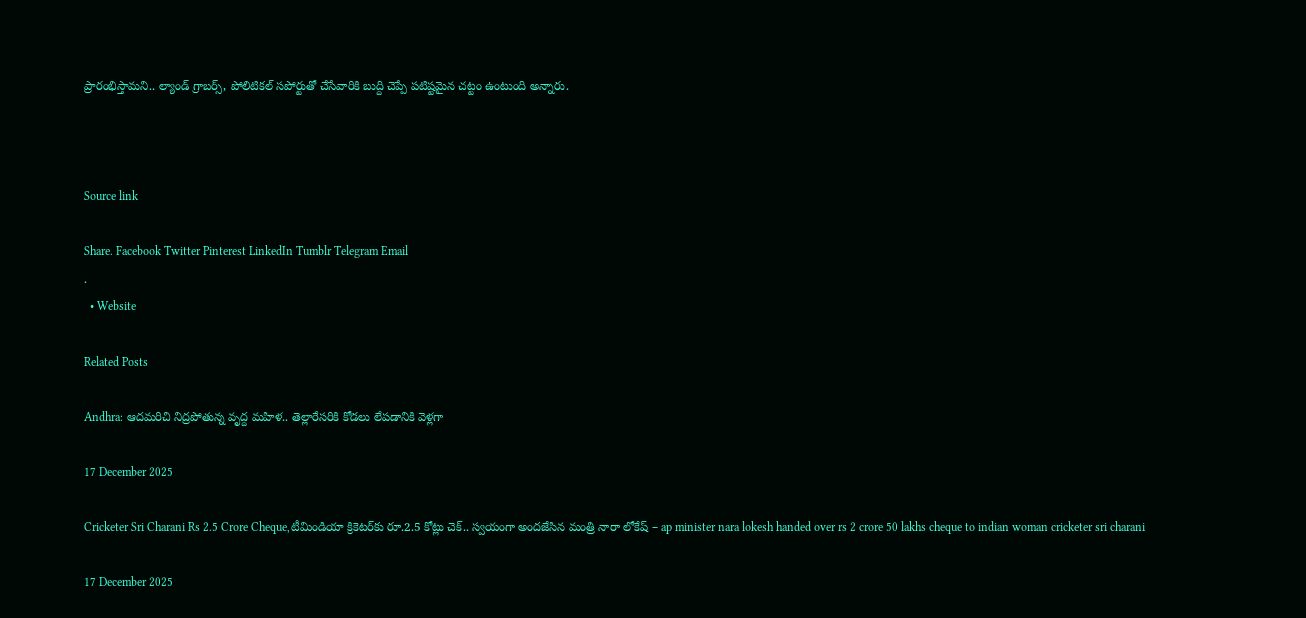ప్రారంభిస్తామని.. ల్యాండ్ గ్రాబర్స్, పోలిటికల్ సపోర్టుతో చేసేవారికి బుద్ది చెప్పే పటిష్టమైన చట్టం ఉంటుంది అన్నారు.



Source link

Share. Facebook Twitter Pinterest LinkedIn Tumblr Telegram Email
.
  • Website

Related Posts

Andhra: ఆదమరిచి నిద్రపోతున్న వృద్ద మహిళ.. తెల్లారేసరికి కోడలు లేపడానికి వెళ్లగా

17 December 2025

Cricketer Sri Charani Rs 2.5 Crore Cheque,టీమిండియా క్రికెటర్‌కు రూ.2.5 కోట్లు చెక్.. స్వయంగా అందజేసిన మంత్రి నారా లోకేష్ – ap minister nara lokesh handed over rs 2 crore 50 lakhs cheque to indian woman cricketer sri charani

17 December 2025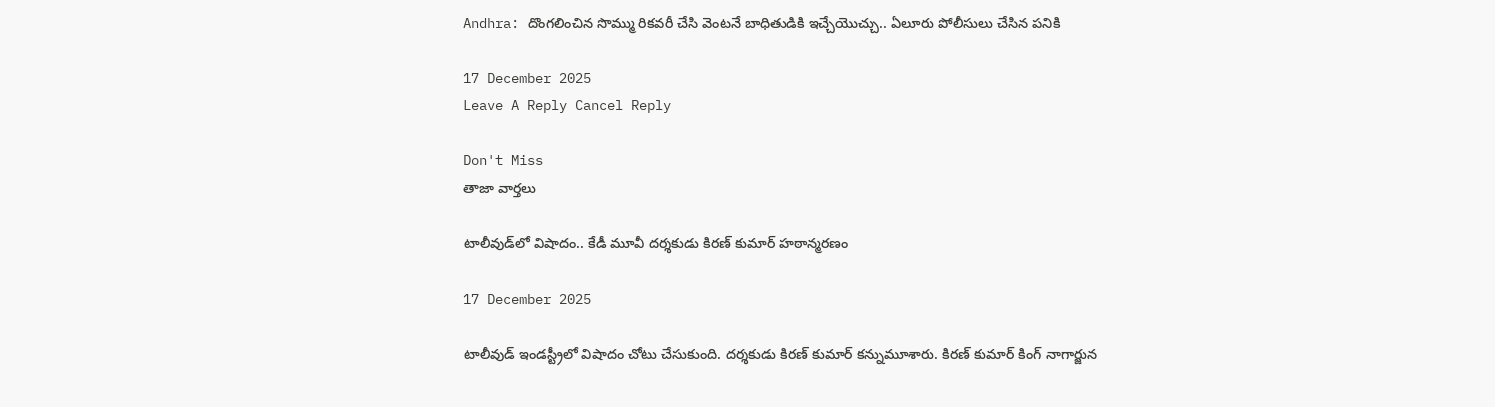Andhra: దొంగలించిన సొమ్ము రికవరీ చేసి వెంటనే బాధితుడికి ఇచ్చేయొచ్చు.. ఏలూరు పోలీసులు చేసిన పనికి

17 December 2025
Leave A Reply Cancel Reply

Don't Miss
తాజా వార్తలు

టాలీవుడ్‌లో విషాదం.. కేడీ మూవీ దర్శకుడు కిరణ్‌ కుమార్‌ హఠాన్మరణం

17 December 2025

టాలీవుడ్ ఇండస్ట్రీలో విషాదం చోటు చేసుకుంది. దర్శకుడు కిరణ్ కుమార్ కన్నుమూశారు. కిరణ్ కుమార్ కింగ్ నాగార్జున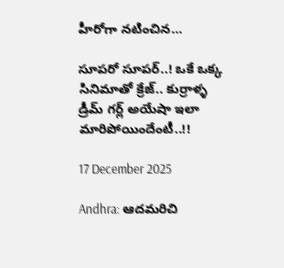హీరోగా నటించిన…

సూపరో సూపర్..! ఒకే ఒక్క సినిమాతో క్రేజ్.. కుర్రాళ్ళ డ్రీమ్ గర్ల్ అయేషా ఇలా మారిపోయిందేంటీ..!!

17 December 2025

Andhra: ఆదమరిచి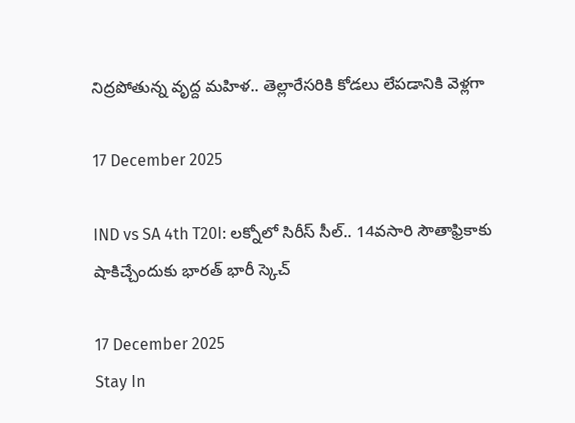నిద్రపోతున్న వృద్ద మహిళ.. తెల్లారేసరికి కోడలు లేపడానికి వెళ్లగా

17 December 2025

IND vs SA 4th T20I: లక్నోలో సిరీస్ సీల్.. 14వసారి సౌతాఫ్రికాకు షాకిచ్చేందుకు భారత్ భారీ స్కెచ్

17 December 2025
Stay In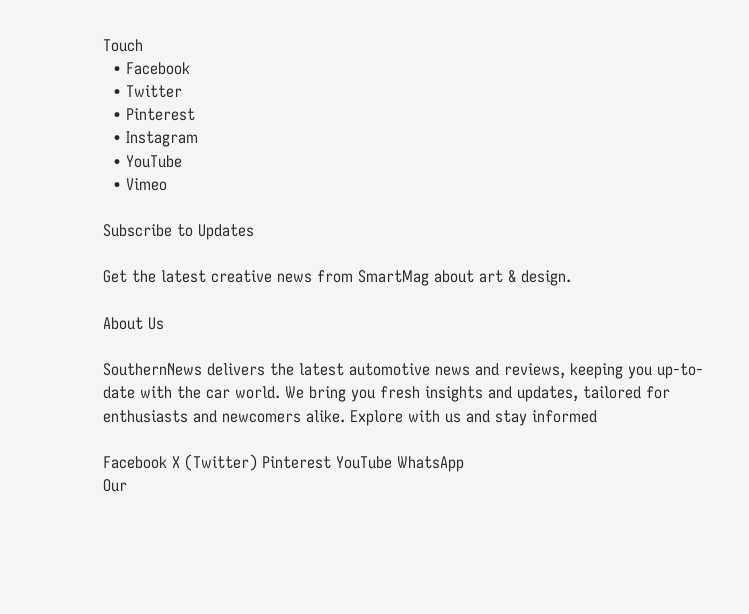Touch
  • Facebook
  • Twitter
  • Pinterest
  • Instagram
  • YouTube
  • Vimeo

Subscribe to Updates

Get the latest creative news from SmartMag about art & design.

About Us

SouthernNews delivers the latest automotive news and reviews, keeping you up-to-date with the car world. We bring you fresh insights and updates, tailored for enthusiasts and newcomers alike. Explore with us and stay informed

Facebook X (Twitter) Pinterest YouTube WhatsApp
Our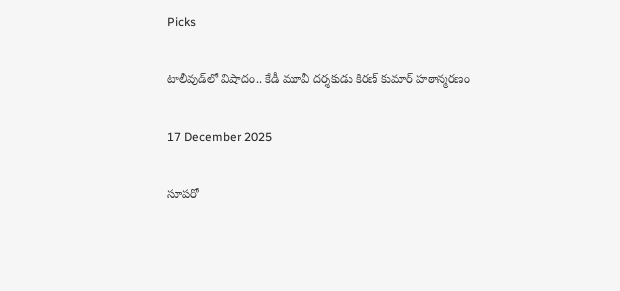Picks

టాలీవుడ్‌లో విషాదం.. కేడీ మూవీ దర్శకుడు కిరణ్‌ కుమార్‌ హఠాన్మరణం

17 December 2025

సూపరో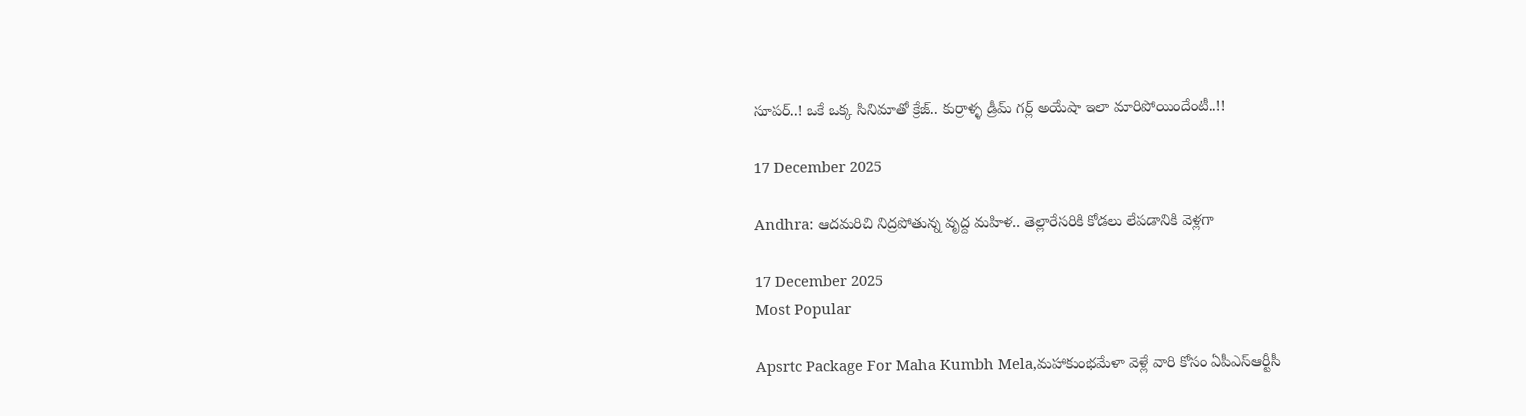సూపర్..! ఒకే ఒక్క సినిమాతో క్రేజ్.. కుర్రాళ్ళ డ్రీమ్ గర్ల్ అయేషా ఇలా మారిపోయిందేంటీ..!!

17 December 2025

Andhra: ఆదమరిచి నిద్రపోతున్న వృద్ద మహిళ.. తెల్లారేసరికి కోడలు లేపడానికి వెళ్లగా

17 December 2025
Most Popular

Apsrtc Package For Maha Kumbh Mela,మహాకుంభమేళా వెళ్లే వారి కోసం ఏపీఎస్ఆర్టీసీ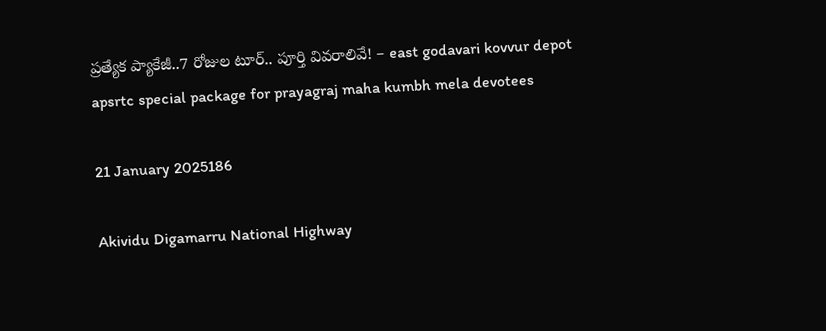ప్రత్యేక ప్యాకేజీ..7 రోజుల టూర్.. పూర్తి వివరాలివే! – east godavari kovvur depot apsrtc special package for prayagraj maha kumbh mela devotees

21 January 2025186

Akividu Digamarru National Highway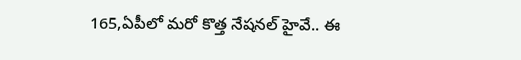165,ఏపీలో మరో కొత్త నేషనల్ హైవే.. ఈ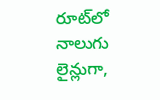రూట్‌లో నాలుగు లైన్లుగా,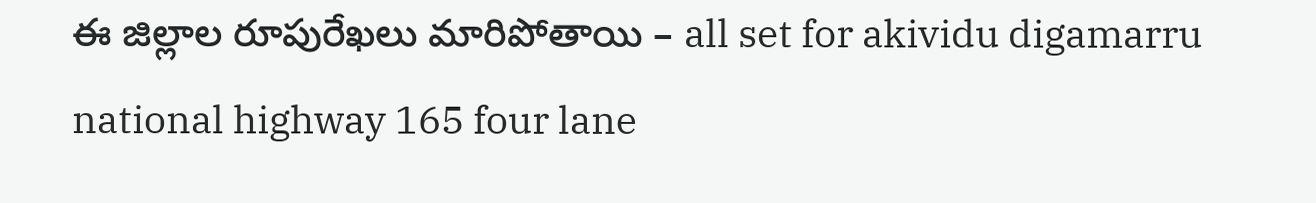ఈ జిల్లాల రూపురేఖలు మారిపోతాయి – all set for akividu digamarru national highway 165 four lane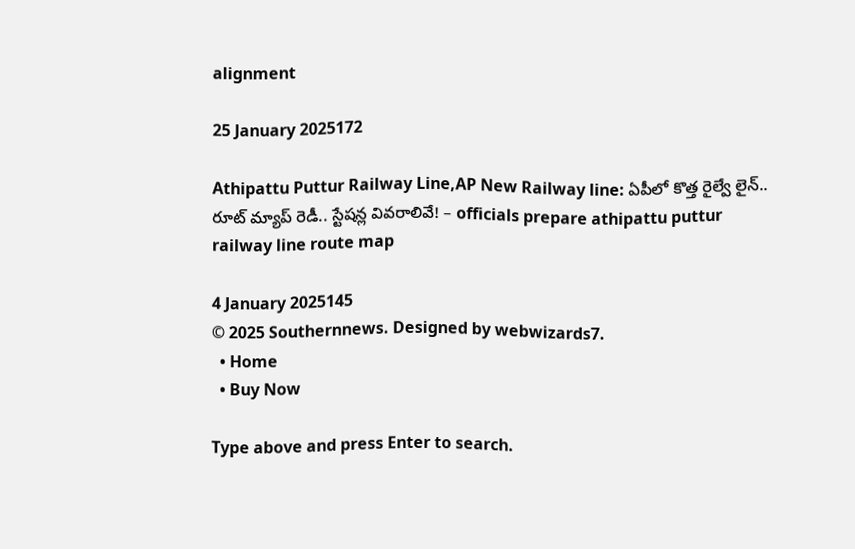alignment

25 January 2025172

Athipattu Puttur Railway Line,AP New Railway line: ఏపీలో కొత్త రైల్వే లైన్.. రూట్ మ్యాప్ రెడీ.. స్టేషన్ల వివరాలివే! – officials prepare athipattu puttur railway line route map

4 January 2025145
© 2025 Southernnews. Designed by webwizards7.
  • Home
  • Buy Now

Type above and press Enter to search.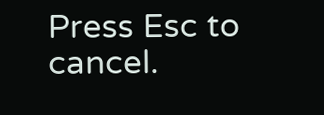Press Esc to cancel.